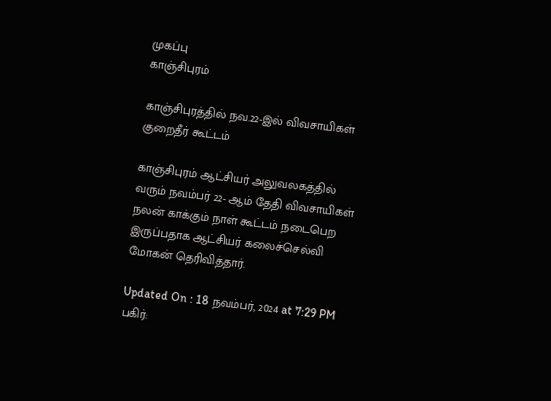முகப்பு
காஞ்சிபுரம்

காஞ்சிபுரத்தில் நவ.22-இல் விவசாயிகள் குறைதீர் கூட்டம்

காஞ்சிபுரம் ஆட்சியர் அலுவலகத்தில் வரும் நவம்பர் 22- ஆம் தேதி விவசாயிகள் நலன் காக்கும் நாள் கூட்டம் நடைபெற இருப்பதாக ஆட்சியர் கலைச்செல்வி மோகன் தெரிவித்தார்.

Updated On : 18 நவம்பர், 2024 at 7:29 PM
பகிர்: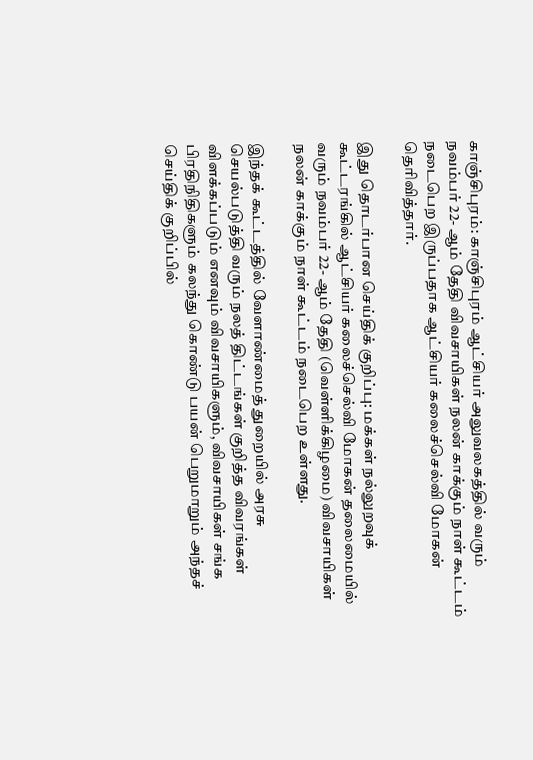காஞ்சிபுரம்: காஞ்சிபுரம் ஆட்சியர் அலுவலகத்தில் வரும் நவம்பர் 22- ஆம் தேதி விவசாயிகள் நலன் காக்கும் நாள் கூட்டம் நடைபெற இருப்பதாக ஆட்சியர் கலைச்செல்வி மோகன் தெரிவித்தார்.

இது தொடர்பான செய்திக் குறிப்பு: மக்கள் நல்லுறவுக் கூட்டரங்கில் ஆட்சியர் கலைச்செல்வி மோகன் தலைமையில் வரும் நவம்பர் 22- ஆம் தேதி (வெள்ளிக்கிழமை) விவசாயிகள் நலன் காக்கும் நாள் கூட்டம் நடைபெற உள்ளது.

இந்தக் கூட்டத்தில் வேளாண்மைத் துறையில் அரசு செயல்படுத்தி வரும் நலத் திட்டங்கள் குறித்த விவரங்கள் விளக்கப்படும் எனவும் விவசாயிகளும், விவசாயிகள் சங்க பிரதிநிதிகளும் கலந்து கொண்டு பயன் பெறுமாறும் அந்தச் செய்திக் குறிப்பில்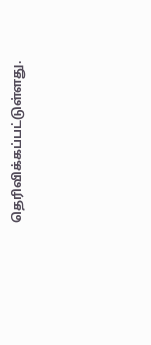தெரிவிக்கப்பட்டுள்ளது.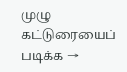முழு கட்டுரையைப் படிக்க →